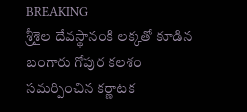BREAKING
శ్రీశైల దేవస్థానంకి లక్కతో కూడిన బంగారు గోపుర కలశం సమర్పించిన కర్ణాటక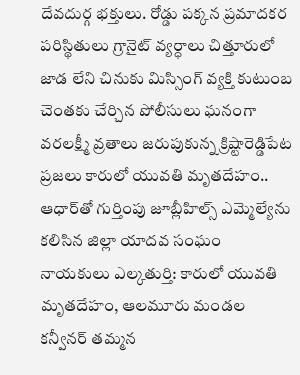దేవదుర్గ భక్తులు. రోడ్డు పక్కన ప్రమాదకర పరిస్థితులు గ్రానైట్ వ్యర్ధాలు చిత్తూరులో జాడ లేని చినుకు మిస్సింగ్ వ్యక్తి కుటుంబ చెంతకు చేర్చిన పోలీసులు ఘనంగా వరలక్ష్మీ వ్రతాలు జరుపుకున్న క్రిష్టారెడ్డిపేట ప్రజలు కారులో యువతి మృతదేహం.. ఆధార్‌తో గుర్తింపు జూబ్లీహిల్స్ ఎమ్మెల్యేను కలిసిన జిల్లా యాదవ సంఘం నాయకులు ఎల్కతుర్తి: కారులో యువతి మృతదేహం, ఆలమూరు మండల కన్వీనర్ తమ్మన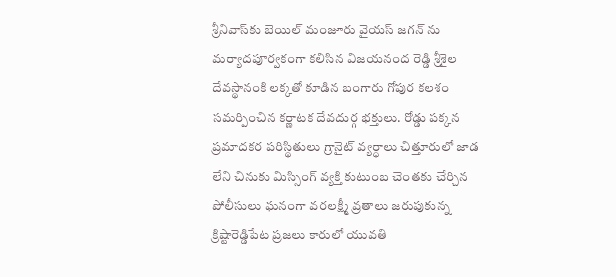శ్రీనివాస్‌కు బెయిల్ మంజూరు వైయస్ జగన్ ను మర్యాదపూర్వకంగా కలిసిన విజయనంద రెడ్డి శ్రీశైల దేవస్థానంకి లక్కతో కూడిన బంగారు గోపుర కలశం సమర్పించిన కర్ణాటక దేవదుర్గ భక్తులు. రోడ్డు పక్కన ప్రమాదకర పరిస్థితులు గ్రానైట్ వ్యర్ధాలు చిత్తూరులో జాడ లేని చినుకు మిస్సింగ్ వ్యక్తి కుటుంబ చెంతకు చేర్చిన పోలీసులు ఘనంగా వరలక్ష్మీ వ్రతాలు జరుపుకున్న క్రిష్టారెడ్డిపేట ప్రజలు కారులో యువతి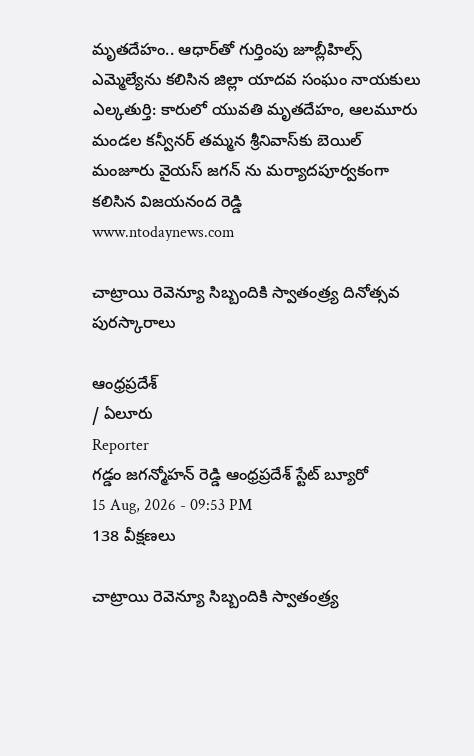మృతదేహం.. ఆధార్‌తో గుర్తింపు జూబ్లీహిల్స్ ఎమ్మెల్యేను కలిసిన జిల్లా యాదవ సంఘం నాయకులు ఎల్కతుర్తి: కారులో యువతి మృతదేహం, ఆలమూరు మండల కన్వీనర్ తమ్మన శ్రీనివాస్‌కు బెయిల్ మంజూరు వైయస్ జగన్ ను మర్యాదపూర్వకంగా కలిసిన విజయనంద రెడ్డి
www.ntodaynews.com

చాట్రాయి రెవెన్యూ సిబ్బందికి స్వాతంత్ర్య దినోత్సవ పురస్కారాలు

ఆంధ్రప్రదేశ్
/ ఏలూరు
Reporter
గడ్డం జగన్మోహన్ రెడ్డి ఆంధ్రప్రదేశ్ స్టేట్ బ్యూరో
15 Aug, 2026 - 09:53 PM
138 వీక్షణలు

చాట్రాయి రెవెన్యూ సిబ్బందికి స్వాతంత్ర్య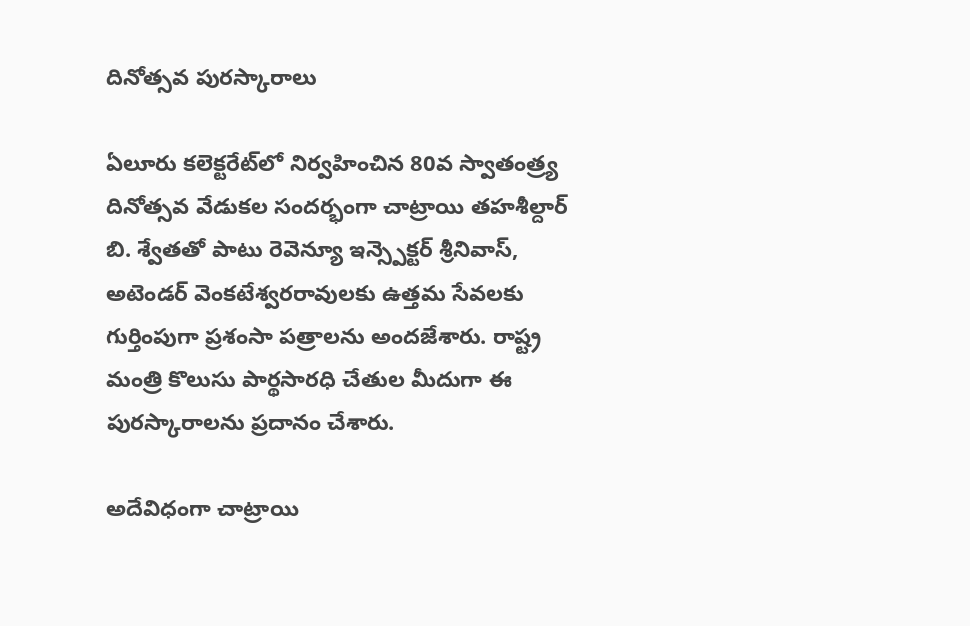దినోత్సవ పురస్కారాలు

ఏలూరు కలెక్టరేట్‌లో నిర్వహించిన 80వ స్వాతంత్ర్య దినోత్సవ వేడుకల సందర్భంగా చాట్రాయి తహశీల్దార్ బి. శ్వేతతో పాటు రెవెన్యూ ఇన్స్పెక్టర్ శ్రీనివాస్, అటెండర్ వెంకటేశ్వరరావులకు ఉత్తమ సేవలకు గుర్తింపుగా ప్రశంసా పత్రాలను అందజేశారు. రాష్ట్ర మంత్రి కొలుసు పార్థసారధి చేతుల మీదుగా ఈ పురస్కారాలను ప్రదానం చేశారు.

అదేవిధంగా చాట్రాయి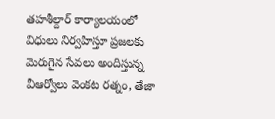తహశీల్దార్ కార్యాలయంలో విధులు నిర్వహిస్తూ ప్రజలకు మెరుగైన సేవలు అందిస్తున్న వీఆర్వోలు వెంకట రత్నం, తేజా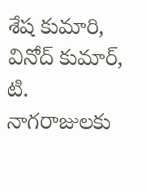శేష కుమారి, వినోద్ కుమార్, టి. నాగరాజులకు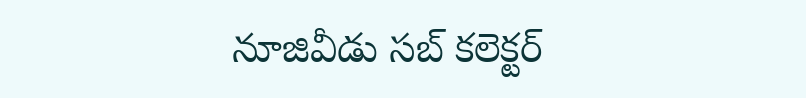నూజివీడు సబ్ కలెక్టర్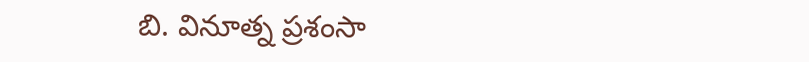బి. వినూత్న ప్రశంసా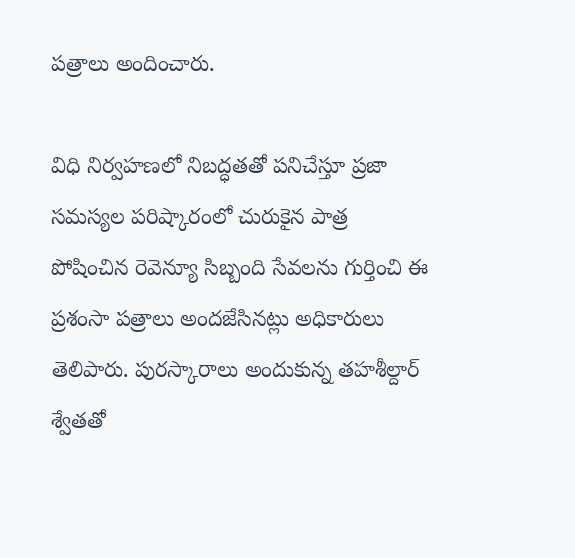పత్రాలు అందించారు.

విధి నిర్వహణలో నిబద్ధతతో పనిచేస్తూ ప్రజా సమస్యల పరిష్కారంలో చురుకైన పాత్ర పోషించిన రెవెన్యూ సిబ్బంది సేవలను గుర్తించి ఈ ప్రశంసా పత్రాలు అందజేసినట్లు అధికారులు తెలిపారు. పురస్కారాలు అందుకున్న తహశీల్దార్ శ్వేతతో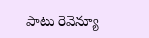పాటు రెవెన్యూ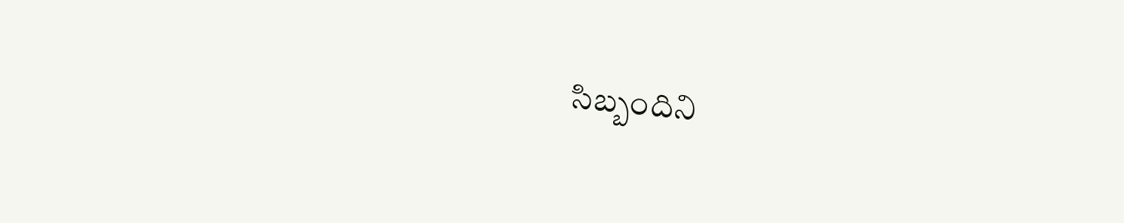సిబ్బందిని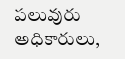పలువురు అధికారులు,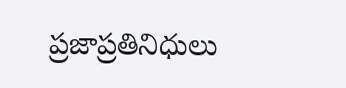ప్రజాప్రతినిధులు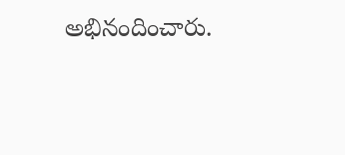అభినందించారు.